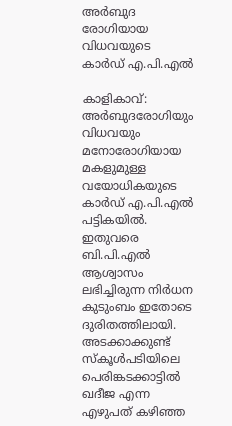അർബുദ രോഗിയായ വിധവയുടെ കാർഡ് എ.പി.എൽ

കാളികാവ്: അർബുദരോഗിയും വിധവയും മനോരോഗിയായ മകളുമുള്ള വയോധികയുടെ കാർഡ് എ.പി.എൽ പട്ടികയിൽ. ഇതുവരെ ബി.പി.എൽ ആശ്വാസം ലഭിച്ചിരുന്ന നിർധന കുടുംബം ഇതോടെ ദുരിതത്തിലായി. അടക്കാക്കുണ്ട് സ്കൂൾപടിയിലെ പെരിങ്കടക്കാട്ടിൽ ഖദീജ എന്ന എഴുപത് കഴിഞ്ഞ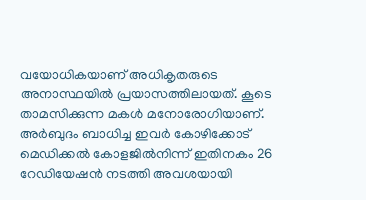വയോധികയാണ് അധികൃതരുടെ അനാസ്ഥയിൽ പ്രയാസത്തിലായത്. കൂടെ താമസിക്കുന്ന മകൾ മനോരോഗിയാണ്. അർബുദം ബാധിച്ച ഇവർ കോഴിക്കോട് മെഡിക്കൽ കോളജിൽനിന്ന് ഇതിനകം 26 റേഡിയേഷൻ നടത്തി അവശയായി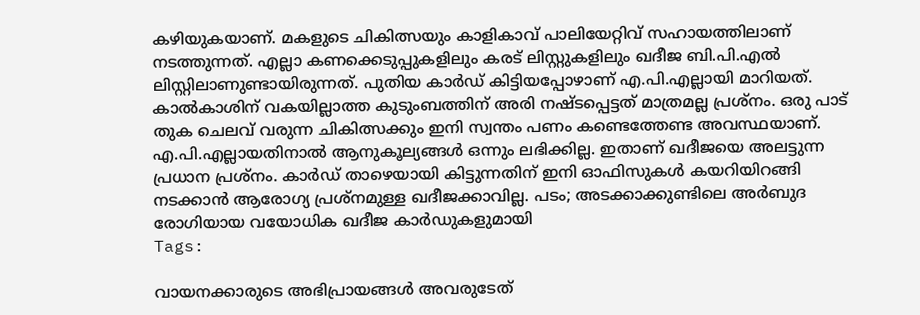കഴിയുകയാണ്. മകളുടെ ചികിത്സയും കാളികാവ് പാലിയേറ്റിവ് സഹായത്തിലാണ് നടത്തുന്നത്. എല്ലാ കണക്കെടുപ്പുകളിലും കരട് ലിസ്റ്റുകളിലും ഖദീജ ബി.പി.എൽ ലിസ്റ്റിലാണുണ്ടായിരുന്നത്. പുതിയ കാർഡ് കിട്ടിയപ്പോഴാണ് എ.പി.എല്ലായി മാറിയത്. കാൽകാശിന് വകയില്ലാത്ത കുടുംബത്തിന് അരി നഷ്ടപ്പെട്ടത് മാത്രമല്ല പ്രശ്നം. ഒരു പാട് തുക ചെലവ് വരുന്ന ചികിത്സക്കും ഇനി സ്വന്തം പണം കണ്ടെത്തേണ്ട അവസ്ഥയാണ്. എ.പി.എല്ലായതിനാൽ ആനുകൂല്യങ്ങൾ ഒന്നും ലഭിക്കില്ല. ഇതാണ് ഖദീജയെ അലട്ടുന്ന പ്രധാന പ്രശ്നം. കാർഡ് താഴെയായി കിട്ടുന്നതിന് ഇനി ഓഫിസുകൾ കയറിയിറങ്ങി നടക്കാൻ ആരോഗ്യ പ്രശ്നമുള്ള ഖദീജക്കാവില്ല. പടം; അടക്കാക്കുണ്ടിലെ അർബുദ രോഗിയായ വയോധിക ഖദീജ കാർഡുകളുമായി
Tags:

വായനക്കാരുടെ അഭിപ്രായങ്ങള്‍ അവരുടേത്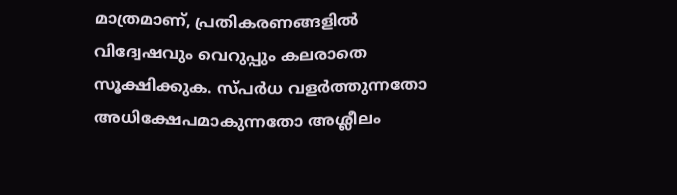മാത്രമാണ്, പ്രതികരണങ്ങളിൽ വിദ്വേഷവും വെറുപ്പും കലരാതെ സൂക്ഷിക്കുക. സ്പർധ വളർത്തുന്നതോ അധിക്ഷേപമാകുന്നതോ അശ്ലീലം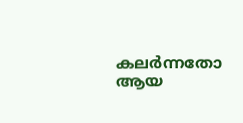കലർന്നതോ ആയ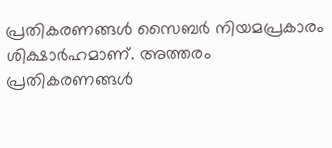പ്രതികരണങ്ങൾ സൈബർ നിയമപ്രകാരം ശിക്ഷാർഹമാണ്. അത്തരം പ്രതികരണങ്ങൾ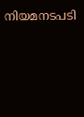നിയമനടപടി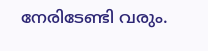നേരിടേണ്ടി വരും.